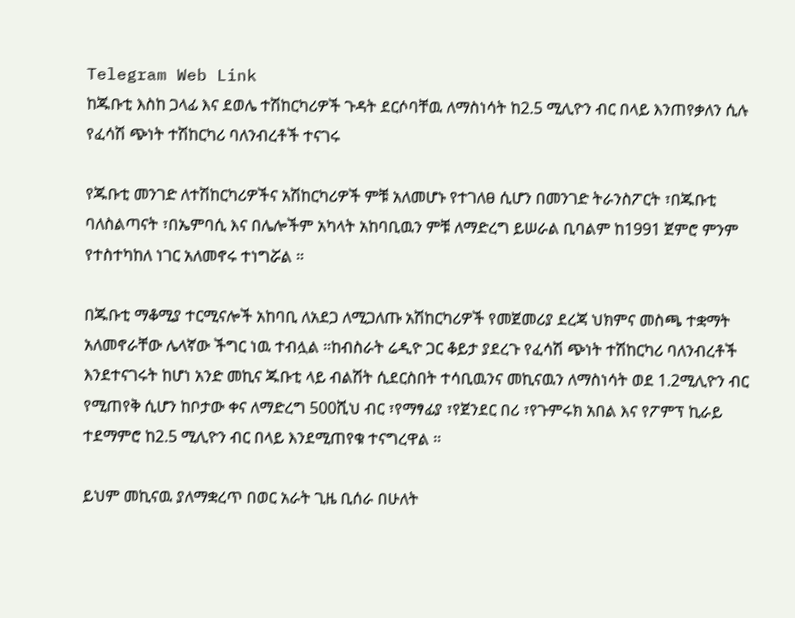Telegram Web Link
ከጁቡቲ እስከ ጋላፊ እና ደወሌ ተሽከርካሪዎች ጉዳት ደርሶባቸዉ ለማስነሳት ከ2.5 ሚሊዮን ብር በላይ እንጠየቃለን ሲሉ የፈሳሽ ጭነት ተሽከርካሪ ባለንብረቶች ተናገሩ

የጁቡቲ መንገድ ለተሽከርካሪዎችና አሽከርካሪዎች ምቹ አለመሆኑ የተገለፀ ሲሆን በመንገድ ትራንስፖርት ፣በጁቡቲ ባለስልጣናት ፣በኤምባሲ እና በሌሎችም አካላት አከባቢዉን ምቹ ለማድረግ ይሠራል ቢባልም ከ1991 ጀምሮ ምንም የተስተካከለ ነገር አለመኖሩ ተነግሯል ።

በጁቡቲ ማቆሚያ ተርሚናሎች አከባቢ ለአደጋ ለሚጋለጡ አሽከርካሪዎች የመጀመሪያ ደረጃ ህክምና መስጫ ተቋማት አለመኖራቸው ሌላኛው ችግር ነዉ ተብሏል ።ከብስራት ሬዲዮ ጋር ቆይታ ያደረጉ የፈሳሽ ጭነት ተሽከርካሪ ባለንብረቶች እንደተናገሩት ከሆነ አንድ መኪና ጁቡቲ ላይ ብልሽት ሲደርስበት ተሳቢዉንና መኪናዉን ለማስነሳት ወደ 1.2ሚሊዮን ብር የሚጠየቅ ሲሆን ከቦታው ቀና ለማድረግ 500ሺህ ብር ፣የማፃፊያ ፣የጀንደር በሪ ፣የጉምሩክ አበል እና የፖምፕ ኪራይ ተደማምሮ ከ2.5 ሚሊዮን ብር በላይ እንደሚጠየቁ ተናግረዋል ።

ይህም መኪናዉ ያለማቋረጥ በወር አራት ጊዜ ቢሰራ በሁለት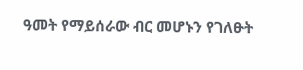ዓመት የማይሰራው ብር መሆኑን የገለፁት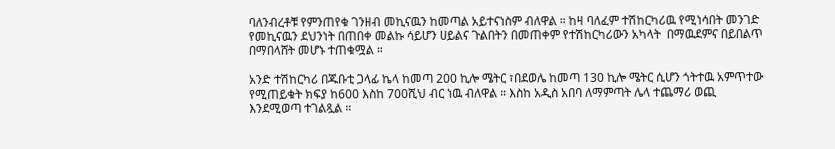ባለንብረቶቹ የምንጠየቁ ገንዘብ መኪናዉን ከመጣል አይተናነስም ብለዋል ። ከዛ ባለፈም ተሽከርካሪዉ የሚነሳበት መንገድ የመኪናዉን ደህንነት በጠበቀ መልኩ ሳይሆን ሀይልና ጉልበትን በመጠቀም የተሽከርካሪውን አካላት  በማዉደምና በይበልጥ በማበላሸት መሆኑ ተጠቁሟል ።

አንድ ተሽከርካሪ በጁቡቲ ጋላፊ ኬላ ከመጣ 200 ኪሎ ሜትር ፣በደወሌ ከመጣ 130 ኪሎ ሜትር ሲሆን ጎትተዉ አምጥተው የሚጠይቁት ክፍያ ከ600 እስከ 700ሺህ ብር ነዉ ብለዋል ። እስከ አዲስ አበባ ለማምጣት ሌላ ተጨማሪ ወጪ እንደሚወጣ ተገልጿል ።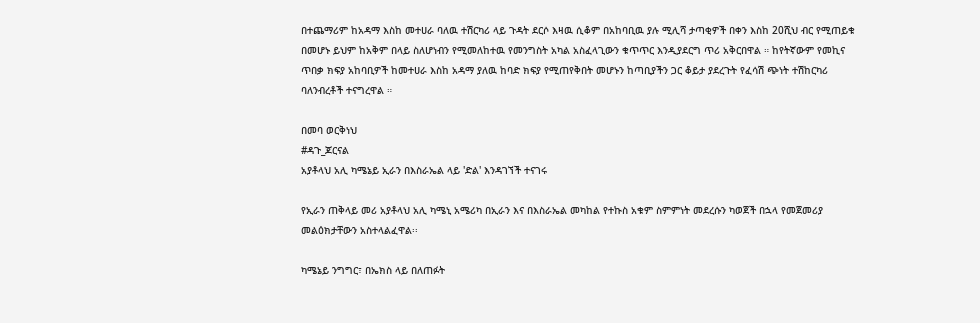በተጨማሪም ከአዳማ እስከ መተሀራ ባለዉ ተሽርካሪ ላይ ጉዳት ደርሶ እዛዉ ሲቆም በአከባቢዉ ያሉ ሚሊሻ ታጣቂዎች በቀን እስከ 20ሺህ ብር የሚጠይቁ በመሆኑ ይህም ከአቅም በላይ ስለሆነብን የሚመለከተዉ የመንግስት አካል አስፈላጊውን ቁጥጥር እንዲያደርግ ጥሪ አቅርበዋል ። ከየትኛውም የመኪና ጥበቃ ክፍያ አከባቢዎች ከመተሀራ እስከ አዳማ ያለዉ ከባድ ክፍያ የሚጠየቅበት መሆኑን ከጣቢያችን ጋር ቆይታ ያደረጉት የፈሳሽ ጭነት ተሽከርካሪ ባለንብረቶች ተናግረዋል ።

በመባ ወርቅነህ
#ዳጉ_ጆርናል
አያቶላህ አሊ ካሜኔይ ኢራን በእስራኤል ላይ 'ድል' እንዳገኘች ተናገሩ

የኢራን ጠቅላይ መሪ አያቶላህ አሊ ካሜኒ አሜሪካ በኢራን እና በእስራኤል መካከል የተኩስ አቁም ስምምነት መደረሱን ካወጀች በኋላ የመጀመሪያ መልዕክታቸውን አስተላልፈዋል፡፡

ካሜኔይ ንግግር፣ በኤክስ ላይ በለጠፉት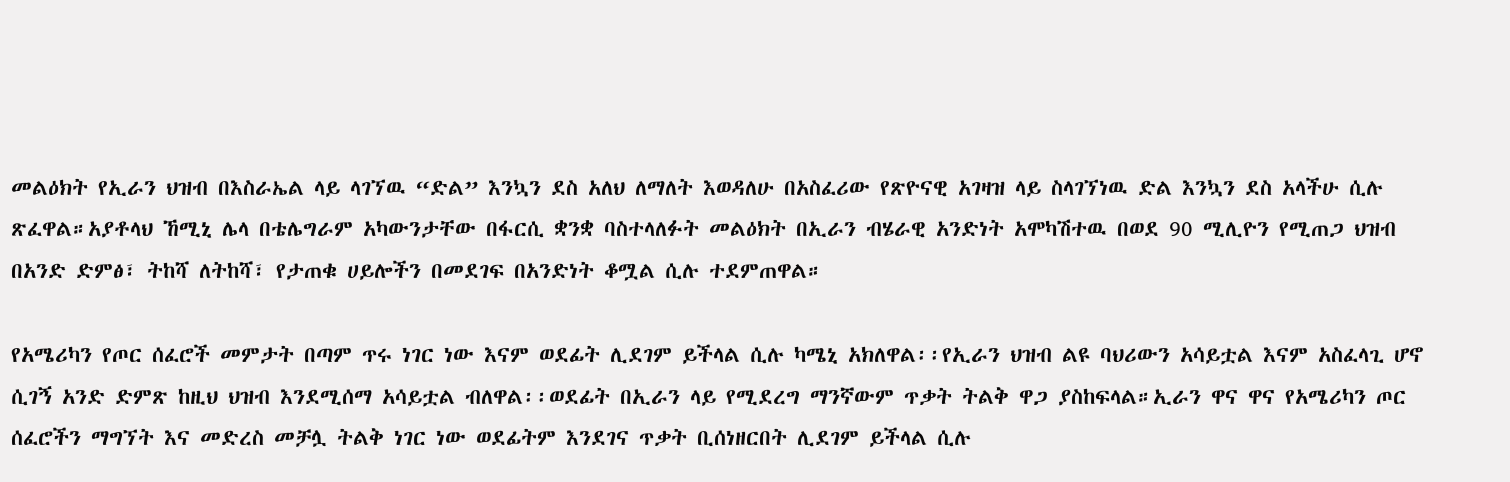መልዕክት የኢራን ህዝብ በእስራኤል ላይ ላገኘዉ “ድል” እንኳን ደስ አለህ ለማለት እወዳለሁ በአስፈሪው የጽዮናዊ አገዛዝ ላይ ስላገኘነዉ ድል እንኳን ደስ አላችሁ ሲሉ ጽፈዋል።አያቶላህ ኸሚኒ ሌላ በቴሌግራም አካውንታቸው በፋርሲ ቋንቋ ባስተላለፉት መልዕክት በኢራን ብሄራዊ አንድነት አሞካሽተዉ በወደ 90 ሚሊዮን የሚጠጋ ህዝብ በአንድ ድምፅ፣ ትከሻ ለትከሻ፣ የታጠቁ ሀይሎችን በመደገፍ በአንድነት ቆሟል ሲሉ ተደምጠዋል።

የአሜሪካን የጦር ሰፈሮች መምታት በጣም ጥሩ ነገር ነው እናም ወደፊት ሊደገም ይችላል ሲሉ ካሜኒ አክለዋል፡፡የኢራን ህዝብ ልዩ ባህሪውን አሳይቷል እናም አስፈላጊ ሆኖ ሲገኝ አንድ ድምጽ ከዚህ ህዝብ እንደሚሰማ አሳይቷል ብለዋል፡፡ወደፊት በኢራን ላይ የሚደረግ ማንኛውም ጥቃት ትልቅ ዋጋ ያስከፍላል።ኢራን ዋና ዋና የአሜሪካን ጦር ሰፈሮችን ማግኘት እና መድረስ መቻሏ ትልቅ ነገር ነው ወደፊትም እንደገና ጥቃት ቢሰነዘርበት ሊደገም ይችላል ሲሉ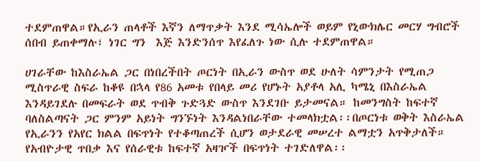ተደምጠዋል።የኢራን ጠላቶች እኛን ለማጥቃት እንደ ሚሳኤሎች ወይም የኒውክሌር መርሃ ግብሮች ሰበብ ይጠቀማሉ፣ ነገር ግን  እጅ እንድንሰጥ እየፈለጉ ነው ሲሉ ተደምጠዋል።

ሀገራቸው ከእስራኤል ጋር በነበረችበት ጦርነት በኢራን ውስጥ ወደ ሁለት ሳምንታት የሚጠጋ ሚስጥራዊ ስፍራ ከቆዩ በኋላ የ86 አመቱ የበላይ መሪ የሆኑት አያቶላ አሊ ካሜኒ በእስራኤል እንዳይገደሉ በመፍራት ወደ ጥብቅ ጉድጓድ ውስጥ እንደገቡ ይታመናል። ከመንግስት ከፍተኛ ባለስልጣናት ጋር ምንም አይነት ግንኙነት እንዳልነበራቸው ተመላክቷል፡፡በጦርነቱ ወቅት እስራኤል የኢራንን የአየር ክልል በፍጥነት የተቆጣጠረች ሲሆን ወታደራዊ መሠረተ ልማቷን አጥቅታለች። የአብዮታዊ ጥበቃ እና የሰራዊቱ ከፍተኛ አዛዦች በፍጥነት ተገድለዋል፡፡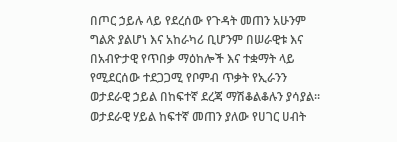በጦር ኃይሉ ላይ የደረሰው የጉዳት መጠን አሁንም ግልጽ ያልሆነ እና አከራካሪ ቢሆንም በሠራዊቱ እና በአብዮታዊ የጥበቃ ማዕከሎች እና ተቋማት ላይ የሚደርሰው ተደጋጋሚ የቦምብ ጥቃት የኢራንን ወታደራዊ ኃይል በከፍተኛ ደረጃ ማሽቆልቆሉን ያሳያል። ወታደራዊ ሃይል ከፍተኛ መጠን ያለው የሀገር ሀብት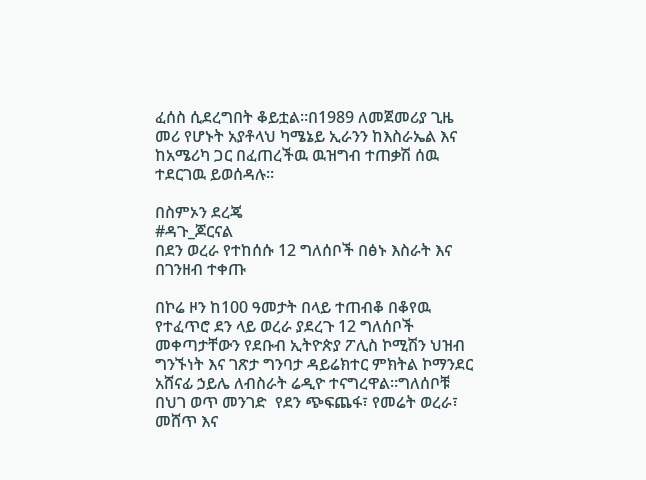ፈሰስ ሲደረግበት ቆይቷል።በ1989 ለመጀመሪያ ጊዜ መሪ የሆኑት አያቶላህ ካሜኔይ ኢራንን ከእስራኤል እና ከአሜሪካ ጋር በፈጠረችዉ ዉዝግብ ተጠቃሽ ሰዉ ተደርገዉ ይወሰዳሉ፡፡

በስምኦን ደረጄ
#ዳጉ_ጆርናል
በደን ወረራ የተከሰሱ 12 ግለሰቦች በፅኑ እስራት እና በገንዘብ ተቀጡ

በኮሬ ዞን ከ100 ዓመታት በላይ ተጠብቆ በቆየዉ የተፈጥሮ ደን ላይ ወረራ ያደረጉ 12 ግለሰቦች መቀጣታቸውን የደቡብ ኢትዮጵያ ፖሊስ ኮሚሽን ህዝብ ግንኙነት እና ገጽታ ግንባታ ዳይሬክተር ምክትል ኮማንደር አሸናፊ ኃይሌ ለብስራት ሬዲዮ ተናግረዋል።ግለሰቦቹ  በህገ ወጥ መንገድ  የደን ጭፍጨፋ፣ የመሬት ወረራ፣ መሸጥ እና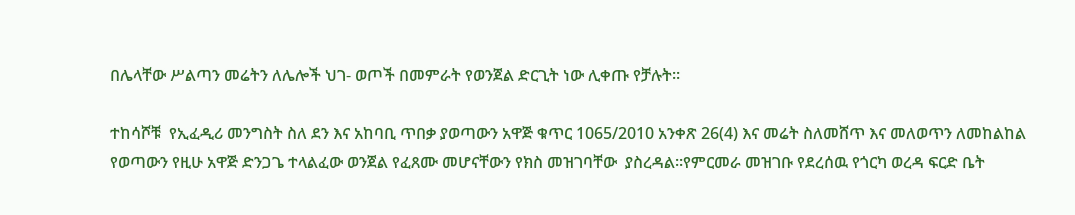በሌላቸው ሥልጣን መሬትን ለሌሎች ህገ- ወጦች በመምራት የወንጀል ድርጊት ነው ሊቀጡ የቻሉት።

ተከሳሾቹ  የኢፈዲሪ መንግስት ስለ ደን እና አከባቢ ጥበቃ ያወጣውን አዋጅ ቁጥር 1065/2010 አንቀጽ 26(4) እና መሬት ስለመሸጥ እና መለወጥን ለመከልከል የወጣውን የዚሁ አዋጅ ድንጋጌ ተላልፈው ወንጀል የፈጸሙ መሆናቸውን የክስ መዝገባቸው  ያስረዳል።የምርመራ መዝገቡ የደረሰዉ የጎርካ ወረዳ ፍርድ ቤት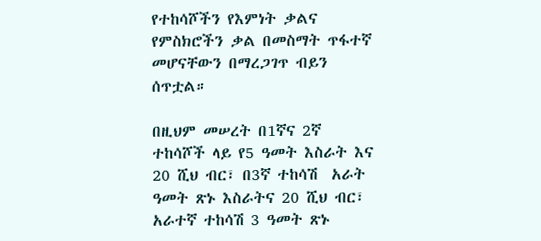የተከሳሾችን የእምነት ቃልና የምስክሮችን ቃል በመስማት ጥፋተኛ መሆናቸውን በማረጋገጥ ብይን ሰጥቷል።

በዚህም መሠረት በ1ኛና 2ኛ ተከሳሾች ላይ የ5 ዓመት እስራት እና 20 ሺህ ብር፣ በ3ኛ ተከሳሽ  አራት ዓመት ጽኑ እስራትና 20 ሺህ ብር፣ አራተኛ ተከሳሽ 3 ዓመት ጽኑ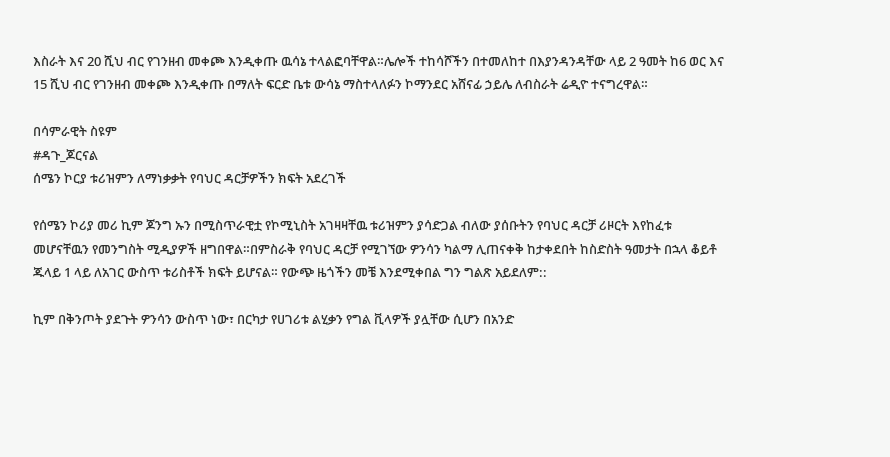እስራት እና 20 ሺህ ብር የገንዘብ መቀጮ እንዲቀጡ ዉሳኔ ተላልፎባቸዋል።ሌሎች ተከሳሾችን በተመለከተ በእያንዳንዳቸው ላይ 2 ዓመት ከ6 ወር እና 15 ሺህ ብር የገንዘብ መቀጮ እንዲቀጡ በማለት ፍርድ ቤቱ ውሳኔ ማስተላለፉን ኮማንደር አሸናፊ ኃይሌ ለብስራት ሬዲዮ ተናግረዋል።

በሳምራዊት ስዩም
#ዳጉ_ጆርናል
ሰሜን ኮርያ ቱሪዝምን ለማነቃቃት የባህር ዳርቻዎችን ክፍት አደረገች

የሰሜን ኮሪያ መሪ ኪም ጆንግ ኡን በሚስጥራዊቷ የኮሚኒስት አገዛዛቸዉ ቱሪዝምን ያሳድጋል ብለው ያሰቡትን የባህር ዳርቻ ሪዞርት እየከፈቱ መሆናቸዉን የመንግስት ሚዲያዎች ዘግበዋል።በምስራቅ የባህር ዳርቻ የሚገኘው ዎንሳን ካልማ ሊጠናቀቅ ከታቀደበት ከስድስት ዓመታት በኋላ ቆይቶ ጁላይ 1 ላይ ለአገር ውስጥ ቱሪስቶች ክፍት ይሆናል። የውጭ ዜጎችን መቼ እንደሚቀበል ግን ግልጽ አይደለም::

ኪም በቅንጦት ያደጉት ዎንሳን ውስጥ ነው፣ በርካታ የሀገሪቱ ልሂቃን የግል ቪላዎች ያሏቸው ሲሆን በአንድ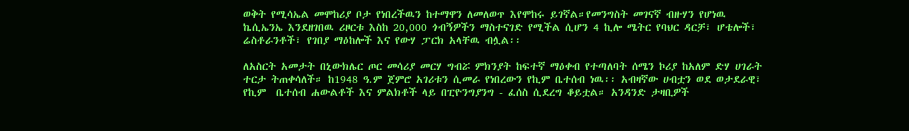ወቅት የሚሳኤል መሞከሪያ ቦታ የነበረችዉን ከተማዋን ለመለወጥ እየሞከሩ ይገኛል።የመንግስት መገናኛ ብዙሃን የሆነዉ ኬሲኤንኤ እንደዘገበዉ ሪዞርቱ እስከ 20,000 ጎብኝዎችን ማስተናገድ የሚችል ሲሆን 4 ኪሎ ሜትር የባህር ዳርቻ፣ ሆቴሎች፣ ሬስቶራንቶች፣ የገበያ ማዕከሎች እና የውሃ ፓርክ አላቸዉ ብሏል፡፡

ለአስርት አመታት በኒውክሌር ጦር መሳሪያ መርሃ ግብሯ ምክንያት ከፍተኛ ማዕቀብ የተጣለባት ሰሜን ኮሪያ ከአለም ድሃ ሀገራት ተርታ ትጠቀሳለች። ከ1948 ዓ.ም ጀምሮ አገሪቱን ሲመራ የነበረውን የኪም ቤተሰብ ነዉ፡፡ አብዛኛው ሀብቷን ወደ ወታደራዊ፣ የኪም  ቤተሰብ ሐውልቶች እና ምልክቶች ላይ በፒዮንግያንግ - ፈሰስ ሲደረግ ቆይቷል። አንዳንድ ታዛቢዎች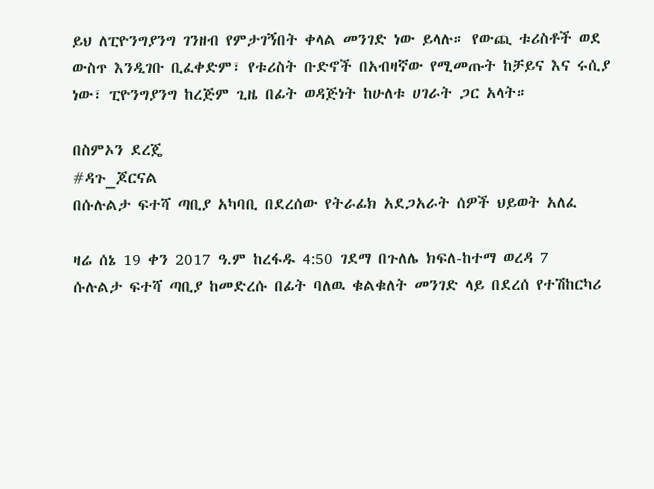ይህ ለፒዮንግያንግ ገንዘብ የምታገኝበት ቀላል መንገድ ነው ይላሉ። የውጪ ቱሪስቶች ወደ ውስጥ እንዲገቡ ቢፈቀድም፣ የቱሪስት ቡድኖች በአብዛኛው የሚመጡት ከቻይና እና ሩሲያ ነው፣ ፒዮንግያንግ ከረጅም ጊዜ በፊት ወዳጅነት ከሁለቱ ሀገራት ጋር አላት።

በስምኦን ደረጄ
#ዳጉ_ጆርናል
በሱሉልታ ፍተሻ ጣቢያ አካባቢ በደረሰው የትራፊክ አደጋአራት ሰዎች ህይወት አለፈ

ዛሬ ሰኔ 19 ቀን 2017 ዓ.ም ከረፋዱ 4:50 ገደማ በጉለሌ ክፍለ-ከተማ ወረዳ 7
ሱሉልታ ፍተሻ ጣቢያ ከመድረሱ በፊት ባለዉ ቁልቁለት መንገድ ላይ በደረሰ የተሽከርካሪ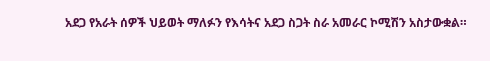አደጋ የአራት ሰዎች ህይወት ማለፉን የእሳትና አደጋ ስጋት ስራ አመራር ኮሚሽን አስታውቋል።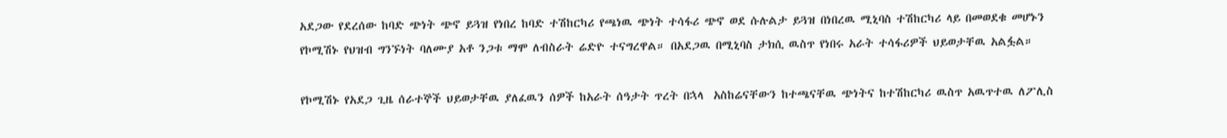አደጋው የደረሰው ከባድ ጭነት ጭኖ ይጓዝ የነበረ ከባድ ተሽከርካሪ የጫነዉ ጭነት ተሳፋሪ ጭኖ ወደ ሱሉልታ ይጓዝ በነበረዉ ሚኒባስ ተሽከርካሪ ላይ በመወደቁ መሆኑን የኮሚሽኑ የህዝብ ግንኙነት ባለሙያ አቶ ንጋቱ ማሞ ለብስራት ሬድዮ ተናግረዋል። በአደጋዉ በሚኒባስ ታክሲ ዉስጥ የነበሩ አራት ተሳፋሪዎች ህይወታቸዉ አልፏል።

የኮሚሽኑ የአደጋ ጊዜ ሰራተኞች ህይወታቸዉ ያለፈዉን ሰዎች ከአራት ሰዓታት ጥረት በኋላ  አስከሬናቸውን ከተጫናቸዉ ጭነትና ከተሽከርካሪ ዉስጥ አዉጥተዉ ለፖሊስ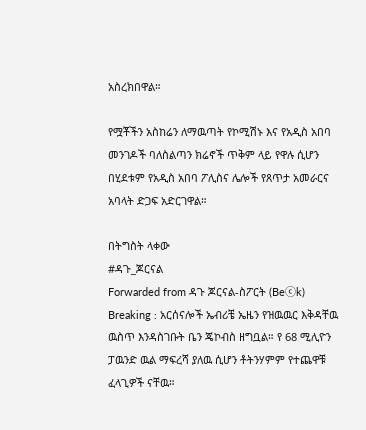አስረክበዋል።

የሟቾችን አስከሬን ለማዉጣት የኮሚሽኑ እና የአዲስ አበባ መንገዶች ባለስልጣን ክሬኖች ጥቅም ላይ የዋሉ ሲሆን በሂደቱም የአዲስ አበባ ፖሊስና ሌሎች የጸጥታ አመራርና አባላት ድጋፍ አድርገዋል።

በትግስት ላቀው
#ዳጉ_ጆርናል
Forwarded from ዳጉ ጆርናል-ስፖርት (Beⓒk)
Breaking : አርሰናሎች ኤብሪቼ ኤዜን የዝዉዉር እቅዳቸዉ ዉስጥ እንዳስገቡት ቤን ጄኮብስ ዘግቧል። የ 68 ሚሊዮን ፓዉንድ ዉል ማፍረሻ ያለዉ ሲሆን ቶትንሃምም የተጨዋቹ ፈላጊዎች ናቸዉ።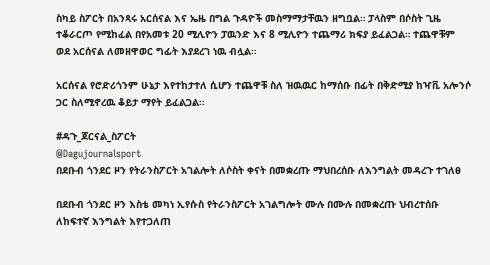ስካይ ስፖርት በአንጻሩ አርሰናል እና ኤዜ በግል ጉዳዮች መስማማታቸዉን ዘግቧል። ፓላስም በሶስት ጊዜ ተቆራርጦ የሚከፈል በየአመቱ 20 ሚሊዮን ፓዉንድ እና 8 ሚሊዮን ተጨማሪ ክፍያ ይፈልጋል። ተጨዋቹም ወደ አርሰናል ለመዘዋወር ግፊት እያደረገ ነዉ ብሏል።

አርሰናል የሮድሪጎንም ሁኔታ እየተከታተለ ሲሆን ተጨዋቹ ስለ ዝዉዉር ከማሰቡ በፊት በቅድሚያ ከዣቪ አሎንሶ ጋር ስለሚኖረዉ ቆይታ ማየት ይፈልጋል።

#ዳጉ_ጆርናል_ስፖርት
@Dagujournalsport
በደቡብ ጎንደር ዞን የትራንስፖርት አገልሎት ለሶስት ቀናት በመቋረጡ ማህበረሰቡ ለእንግልት መዳረጉ ተገለፀ

በደቡብ ጎንደር ዞን እስቴ መካነ ኢየሱስ የትራንስፖርት አገልግሎት ሙሉ በሙሉ በመቋረጡ ህብረተሰቡ ለከፍተኛ እንግልት እየተጋለጠ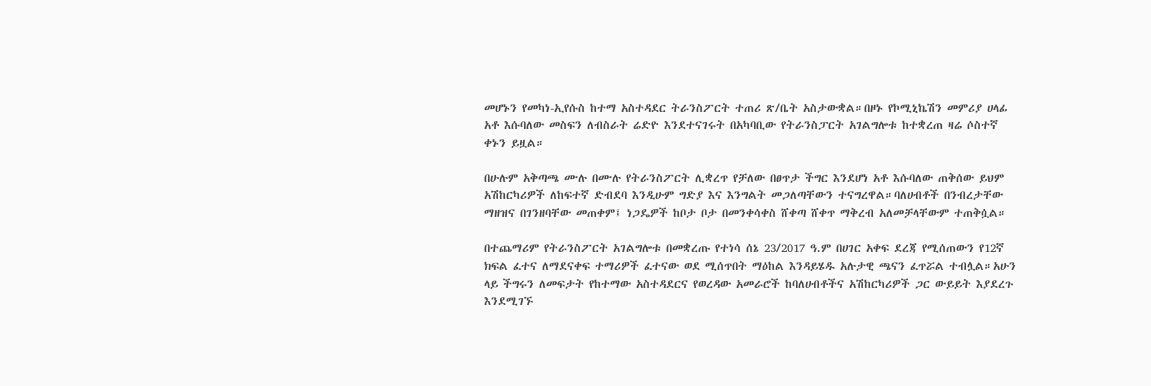መሆኑን የመካነ-ኢየሱስ ከተማ አስተዳደር ትራንስፖርት ተጠሪ ጽ/ቤት አስታውቋል።በዞኑ የኮሚኒኬሽን መምሪያ ሀላፊ አቶ እሱባለው መስፍን ለብስራት ሬድዮ እንደተናገሩት በአካባቢው የትራንስፓርት አገልግሎቱ ከተቋረጠ ዛሬ ሶስተኛ ቀኑን ይዟል።

በሁሉም አቅጣጫ ሙሉ በሙሉ የትራንስፖርት ሊቋረጥ የቻለው በፀጥታ ችግር እንደሆነ አቶ እሱባለው ጠቅሰው ይህም አሽከርካሪዎች ለከፍተኛ ድብደባ እንዲሁም ግድያ እና እንግልት መጋለጣቸውን ተናግረዋል።ባለሀብቶች በንብረታቸው ማዘዝና በገንዘባቸው መጠቀም፤ ነጋዴዎች ከቦታ ቦታ በመንቀሳቀስ ሸቀጣ ሸቀጥ ማቅረብ አለመቻላቸውም ተጠቅሷል።

በተጨማሪም የትራንስፖርት አገልግሎቱ በመቋረጡ የተነሳ ሰኔ 23/2017 ዓ.ም በሀገር አቀፍ ደረጃ የሚሰጠውን የ12ኛ ክፍል ፈተና ለማደናቀፍ ተማሪዎች ፈተናው ወደ ሚሰጥበት ማዕከል እንዳይሄዱ አሉታዊ ጫናን ፈጥሯል ተብሏል።አሁን ላይ ችግሩን ለመፍታት የከተማው አስተዳደርና የወረዳው አመራሮች ከባለሀብቶችና አሽከርካሪዎች ጋር ውይይት እያደረጉ እንደሚገኙ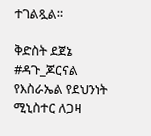ተገልጿል።

ቅድስት ደጀኔ
#ዳጉ_ጆርናል
የእስራኤል የደህንነት ሚኒስተር ለጋዛ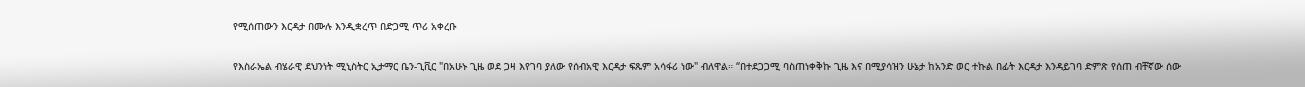የሚሰጠውን እርዳታ በሙሉ እንዲቋረጥ በድጋሚ ጥሪ አቀረቡ

የእስራኤል ብሄራዊ ደህንነት ሚኒስትር ኢታማር ቤን-ጊቪር "በአሁኑ ጊዜ ወደ ጋዛ እየገባ ያለው የሰብአዊ እርዳታ ፍጹም አሳፋሪ ነው" ብለዋል። “በተደጋጋሚ ባስጠነቀቅኩ ጊዜ እና በሚያሳዝን ሁኔታ ከአንድ ወር ተኩል በፊት እርዳታ እንዳይገባ ድምጽ የሰጠ ብቸኛው ሰው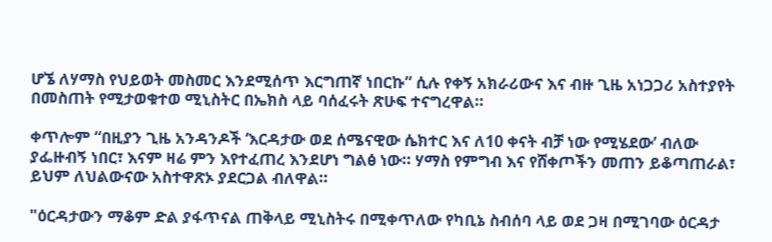ሆኜ ለሃማስ የህይወት መስመር እንደሚሰጥ እርግጠኛ ነበርኩ” ሲሉ የቀኝ አክራሪውና እና ብዙ ጊዜ አነጋጋሪ አስተያየት በመስጠት የሚታወቁተወ ሚኒስትር በኤክስ ላይ ባሰፈሩት ጽሁፍ ተናግረዋል።

ቀጥሎም “በዚያን ጊዜ አንዳንዶች ‘እርዳታው ወደ ሰሜናዊው ሴክተር እና ለ10 ቀናት ብቻ ነው የሚሄደው’ ብለው ያፌዙብኝ ነበር፣ እናም ዛሬ ምን እየተፈጠረ እንደሆነ ግልፅ ነው። ሃማስ የምግብ እና የሸቀጦችን መጠን ይቆጣጠራል፣ ይህም ለህልውናው አስተዋጽኦ ያደርጋል ብለዋል።

"ዕርዳታውን ማቆም ድል ያፋጥናል ጠቅላይ ሚኒስትሩ በሚቀጥለው የካቢኔ ስብሰባ ላይ ወደ ጋዛ በሚገባው ዕርዳታ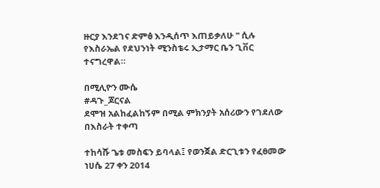ዙርያ እንደገና ድምፅ እንዲሰጥ እጠይቃለሁ " ሲሉ የእስራኤል የደህንነት ሚንስቴሩ ኢታማር ቤን ጊቨር ተናግረዋል።

በሚሊዮን ሙሴ
#ዳጉ_ጆርናል
ደሞዝ አልከፈልከኝም በሚል ምክንያት አሰሪውን የገደለው በእስራት ተቀጣ

ተከሳሹ ጌቱ መስፍን ይባላል፤ የወንጀል ድርጊቱን የፈፀመው ነሀሴ 27 ቀን 2014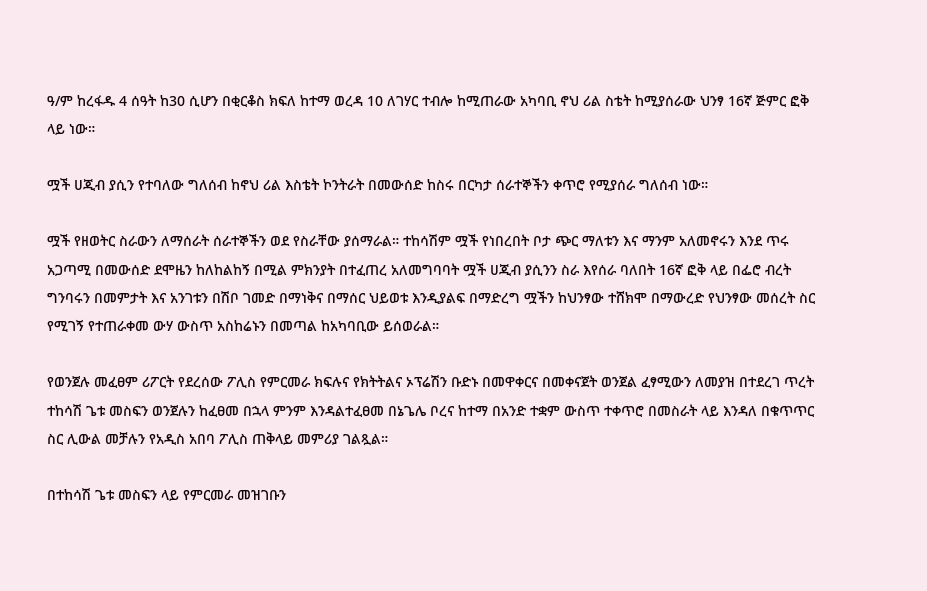ዓ/ም ከረፋዱ 4 ሰዓት ከ30 ሲሆን በቂርቆስ ክፍለ ከተማ ወረዳ 10 ለገሃር ተብሎ ከሚጠራው አካባቢ ኖህ ሪል ስቴት ከሚያሰራው ህንፃ 16ኛ ጅምር ፎቅ ላይ ነው።

ሟች ሀጂብ ያሲን የተባለው ግለሰብ ከኖህ ሪል እስቴት ኮንትራት በመውሰድ ከስሩ በርካታ ሰራተኞችን ቀጥሮ የሚያሰራ ግለሰብ ነው።

ሟች የዘወትር ስራውን ለማሰራት ሰራተኞችን ወደ የስራቸው ያሰማራል። ተከሳሽም ሟች የነበረበት ቦታ ጭር ማለቱን እና ማንም አለመኖሩን እንደ ጥሩ አጋጣሚ በመውሰድ ደሞዜን ከለከልከኝ በሚል ምክንያት በተፈጠረ አለመግባባት ሟች ሀጂብ ያሲንን ስራ እየሰራ ባለበት 16ኛ ፎቅ ላይ በፌሮ ብረት ግንባሩን በመምታት እና አንገቱን በሽቦ ገመድ በማነቅና በማሰር ህይወቱ እንዲያልፍ በማድረግ ሟችን ከህንፃው ተሸክሞ በማውረድ የህንፃው መሰረት ስር የሚገኝ የተጠራቀመ ውሃ ውስጥ አስከሬኑን በመጣል ከአካባቢው ይሰወራል።

የወንጀሉ መፈፀም ሪፖርት የደረሰው ፖሊስ የምርመራ ክፍሉና የክትትልና ኦፕሬሽን ቡድኑ በመዋቀርና በመቀናጀት ወንጀል ፈፃሚውን ለመያዝ በተደረገ ጥረት ተከሳሽ ጌቱ መስፍን ወንጀሉን ከፈፀመ በኋላ ምንም እንዳልተፈፀመ በኔጌሌ ቦረና ከተማ በአንድ ተቋም ውስጥ ተቀጥሮ በመስራት ላይ እንዳለ በቁጥጥር ስር ሊውል መቻሉን የአዲስ አበባ ፖሊስ ጠቅላይ መምሪያ ገልጿል።

በተከሳሽ ጌቱ መስፍን ላይ የምርመራ መዝገቡን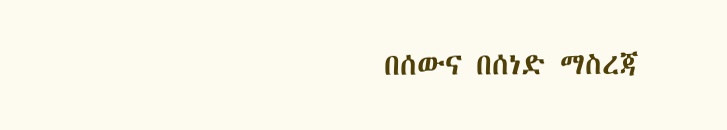በሰውና በሰነድ ማስረጃ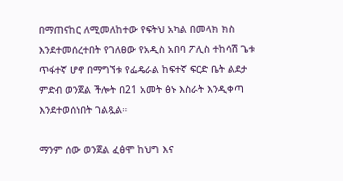በማጠናከር ለሚመለከተው የፍትህ አካል በመላክ ክስ እንደተመሰረተበት የገለፀው የአዲስ አበባ ፖሊስ ተከሳሽ ጌቱ ጥፋተኛ ሆኖ በማግኘቱ የፌዴራል ከፍተኛ ፍርድ ቤት ልደታ ምድብ ወንጀል ችሎት በ21 አመት ፅኑ እስራት እንዲቀጣ እንደተወሰነበት ገልጿል።

ማንም ሰው ወንጀል ፈፅሞ ከህግ እና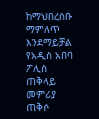ከማህበረሰቡ ማምለጥ እንደማይቻል የአዲስ አበባ ፖሊስ ጠቅላይ መምሪያ ጠቅሶ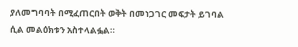ያለመግባባት በሚፈጠርበት ወቅት በመነጋገር መፍታት ይገባል ሲል መልዕክቱን አስተላልፏል።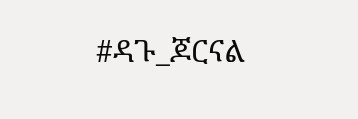#ዳጉ_ጆርናል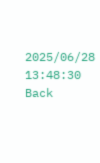2025/06/28 13:48:30
Back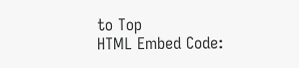to Top
HTML Embed Code: